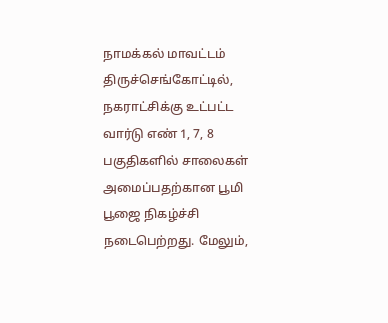நாமக்கல் மாவட்டம் திருச்செங்கோட்டில், நகராட்சிக்கு உட்பட்ட வார்டு எண் 1, 7, 8 பகுதிகளில் சாலைகள் அமைப்பதற்கான பூமி பூஜை நிகழ்ச்சி நடைபெற்றது. மேலும்,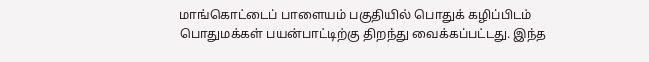மாங்கொட்டைப் பாளையம் பகுதியில் பொதுக் கழிப்பிடம் பொதுமக்கள் பயன்பாட்டிற்கு திறந்து வைக்கப்பட்டது. இந்த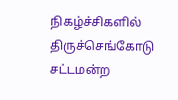நிகழ்ச்சிகளில் திருச்செங்கோடு சட்டமன்ற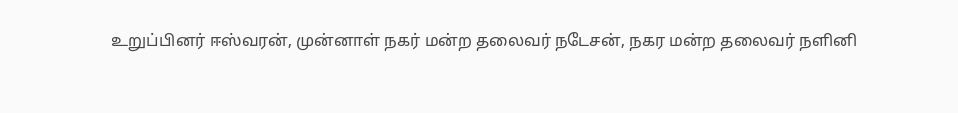உறுப்பினர் ஈஸ்வரன், முன்னாள் நகர் மன்ற தலைவர் நடேசன், நகர மன்ற தலைவர் நளினி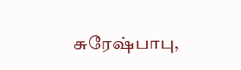சுரேஷ்பாபு,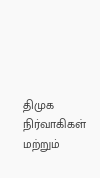திமுக நிர்வாகிகள் மற்றும்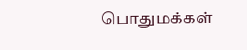பொதுமக்கள்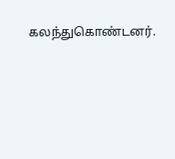கலந்துகொண்டனர்.